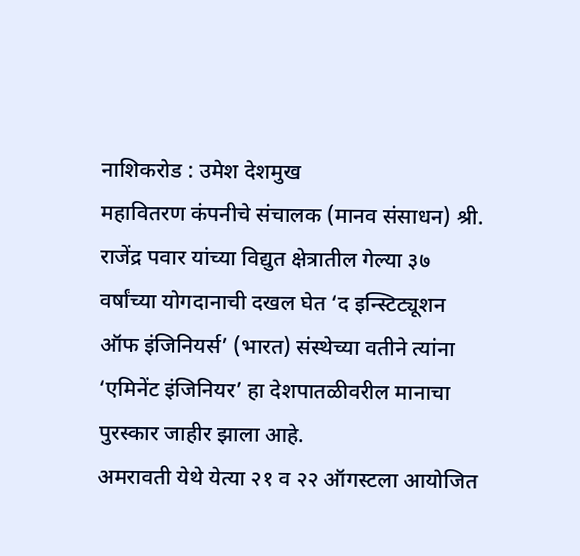नाशिकरोड : उमेश देशमुख
महावितरण कंपनीचे संचालक (मानव संसाधन) श्री. राजेंद्र पवार यांच्या विद्युत क्षेत्रातील गेल्या ३७ वर्षांच्या योगदानाची दखल घेत ‘द इन्स्टिट्यूशन ऑफ इंजिनियर्स’ (भारत) संस्थेच्या वतीने त्यांना ‘एमिनेंट इंजिनियर’ हा देशपातळीवरील मानाचा पुरस्कार जाहीर झाला आहे.
अमरावती येथे येत्या २१ व २२ ऑगस्टला आयोजित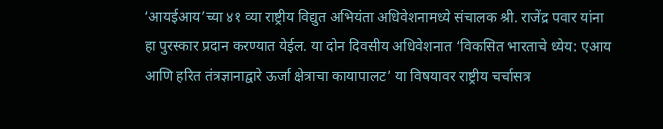‘आयईआय’च्या ४१ व्या राष्ट्रीय विद्युत अभियंता अधिवेशनामध्ये संचालक श्री. राजेंद्र पवार यांना हा पुरस्कार प्रदान करण्यात येईल. या दोन दिवसीय अधिवेशनात ‘विकसित भारताचे ध्येय: एआय आणि हरित तंत्रज्ञानाद्वारे ऊर्जा क्षेत्राचा कायापालट’ या विषयावर राष्ट्रीय चर्चासत्र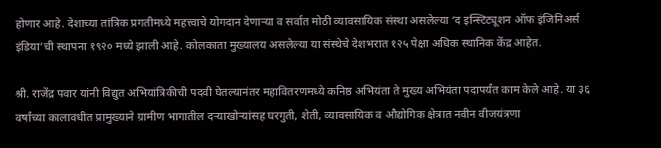होणार आहे. देशाच्या तांत्रिक प्रगतीमध्ये महत्त्वाचे योगदान देणाऱ्या व सर्वात मोठी व्यावसायिक संस्था असलेल्या ‘द इन्स्टिट्यूशन ऑफ इंजिनिअर्स इंडिया’ची स्थापना १९२० मध्ये झाली आहे. कोलकाता मुख्यालय असलेल्या या संस्थेचे देशभरात १२५ पेक्षा अधिक स्थानिक केंद्र आहेत.

श्री. राजेंद्र पवार यांनी विद्युत अभियांत्रिकीची पदवी घेतल्यानंतर महावितरणमध्ये कनिष्ठ अभियंता ते मुख्य अभियंता पदापर्यंत काम केले आहे. या ३६ वर्षांच्या कालावधीत प्रामुख्याने ग्रामीण भागातील दऱ्याखोऱ्यांसह घरगुती, शेती, व्यावसायिक व औद्योगिक क्षेत्रात नवीन वीजयंत्रणा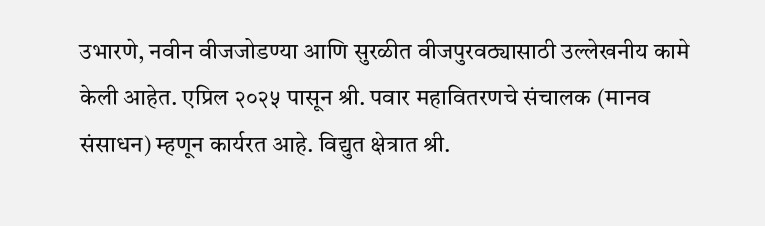उभारणे, नवीन वीजजोडण्या आणि सुरळीत वीजपुरवठ्यासाठी उल्लेखनीय कामे केली आहेत. एप्रिल २०२५ पासून श्री. पवार महावितरणचे संचालक (मानव संसाधन) म्हणून कार्यरत आहे. विद्युत क्षेत्रात श्री.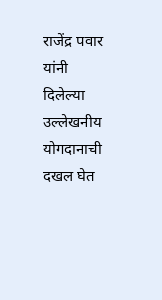राजेंद्र पवार यांनी दिलेल्या उल्लेखनीय योगदानाची दखल घेत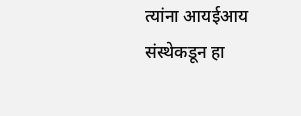त्यांना आयईआय संस्थेकडून हा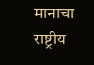मानाचा राष्ट्रीय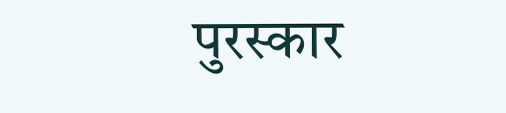पुरस्कार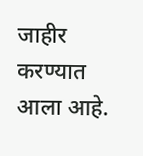जाहीर करण्यात आला आहे.